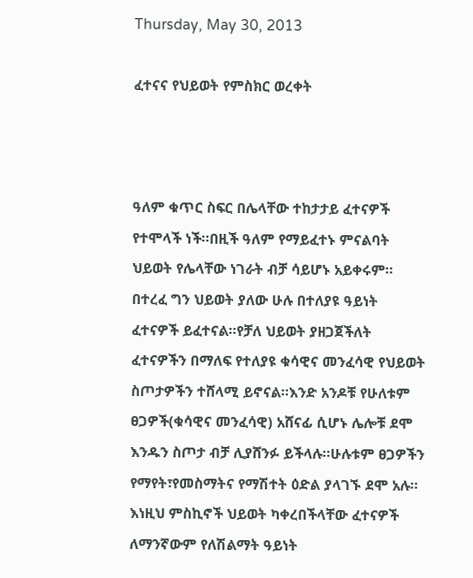Thursday, May 30, 2013

ፈተናና የህይወት የምስክር ወረቀት



ዓለም ቁጥር ስፍር በሌላቸው ተከታታይ ፈተናዎች የተሞላች ነች፡፡በዚች ዓለም የማይፈተኑ ምናልባት ህይወት የሌላቸው ነገራት ብቻ ሳይሆኑ አይቀሩም፡፡በተረፈ ግን ህይወት ያለው ሁሉ በተለያዩ ዓይነት ፈተናዎች ይፈተናል፡፡የቻለ ህይወት ያዘጋጀችለት ፈተናዎችን በማለፍ የተለያዩ ቁሳዊና መንፈሳዊ የህይወት ስጦታዎችን ተሸላሚ ይኖናል፡፡እንድ አንዶቹ የሁለቱም ፀጋዎች(ቁሳዊና መንፈሳዊ) አሸናፊ ሲሆኑ ሌሎቹ ደሞ እንዱን ስጦታ ብቻ ሊያሸንፉ ይችላሉ፡፡ሁሉቱም ፀጋዎችን የማየት፣የመስማትና የማሽተት ዕድል ያላገኙ ደሞ አሉ፡፡እነዚህ ምስኪኖች ህይወት ካቀረበችላቸው ፈተናዎች ለማንኛውም የለሽልማት ዓይነት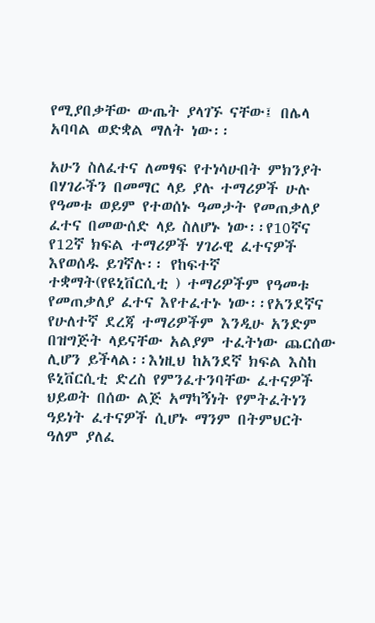የሚያበቃቸው ውጤት ያላገኙ ናቸው፤ በሌላ አባባል ወድቋል ማለት ነው፡፡

አሁን ስለፈተና ለመፃፍ የተነሳሁበት ምክንያት በሃገራችን በመማር ላይ ያሉ ተማሪዎች ሁሉ የዓመቱ ወይም የተወሰኑ ዓመታት የመጠቃለያ ፈተና በመውሰድ ላይ ስለሆኑ ነው፡፡የ10ኛና የ12ኛ ክፍል ተማሪዎች ሃገራዊ ፈተናዎች እየወሰዱ ይገኛሉ፡፡ የከፍተኛ ተቋማት(የዩኒቨርሲቲ ) ተማሪዎችም የዓመቱ የመጠቃለያ ፈተና እየተፈተኑ ነው፡፡የአንደኛና የሁለተኛ ደረጃ ተማሪዎችም እንዲሁ አንድም በዝግጅት ላይናቸው አልያም ተፈትነው ጨርሰው ሊሆን ይችላል፡፡እነዚህ ከአንደኛ ክፍል እስከ ዩኒቨርሲቲ ድረስ የምንፈተንባቸው ፈተናዎች ህይወት በሰው ልጅ አማካኝነት የምትፈትነን ዓይነት ፈተናዎች ሲሆኑ ማንም በትምህርት ዓለም ያለፈ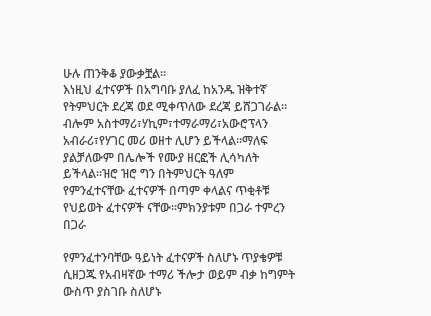ሁሉ ጠንቅቆ ያውቃቿል፡፡
እነዚህ ፈተናዎች በአግባቡ ያለፈ ከአንዱ ዝቅተኛ የትምህርት ደረጃ ወደ ሚቀጥለው ደረጃ ይሸጋገራል፡፡ብሎም አስተማሪ፣ሃኪም፣ተማራማሪ፣አውሮፕላን አብራሪ፣የሃገር መሪ ወዘተ ሊሆን ይችላል፡፡ማለፍ ያልቻለውም በሌሎች የሙያ ዘርፎች ሊሳካለት ይችላል፡፡ዝሮ ዝሮ ግን በትምህርት ዓለም የምንፈተናቸው ፈተናዎች በጣም ቀላልና ጥቂቶቹ የህይወት ፈተናዎች ናቸው፡፡ምክንያቱም በጋራ ተምረን በጋራ

የምንፈተንባቸው ዓይነት ፈተናዎች ስለሆኑ ጥያቄዎቹ ሲዘጋጁ የአብዛኛው ተማሪ ችሎታ ወይም ብቃ ከግምት ውስጥ ያስገቡ ስለሆኑ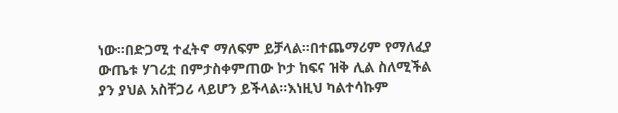ነው፡፡በድጋሚ ተፈትኖ ማለፍም ይቻላል፡፡በተጨማሪም የማለፈያ ውጤቱ ሃገሪቷ በምታስቀምጠው ኮታ ከፍና ዝቅ ሊል ስለሚችል ያን ያህል አስቸጋሪ ላይሆን ይችላል፡፡እነዚህ ካልተሳኩም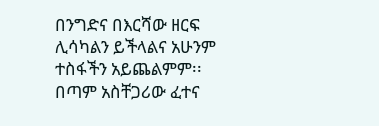በንግድና በእርሻው ዘርፍ ሊሳካልን ይችላልና አሁንም ተስፋችን አይጨልምም፡፡
በጣም አስቸጋሪው ፈተና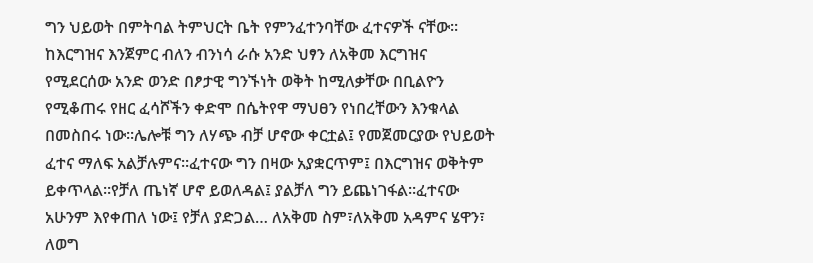ግን ህይወት በምትባል ትምህርት ቤት የምንፈተንባቸው ፈተናዎች ናቸው፡፡ከእርግዝና እንጀምር ብለን ብንነሳ ራሱ አንድ ህፃን ለአቅመ እርግዝና የሚደርሰው አንድ ወንድ በፆታዊ ግንኙነት ወቅት ከሚለቃቸው በቢልዮን የሚቆጠሩ የዘር ፈሳሾችን ቀድሞ በሴትየዋ ማህፀን የነበረቸውን እንቁላል በመስበሩ ነው፡፡ሌሎቹ ግን ለሃጭ ብቻ ሆኖው ቀርቷል፤ የመጀመርያው የህይወት ፈተና ማለፍ አልቻሉምና፡፡ፈተናው ግን በዛው አያቋርጥም፤ በእርግዝና ወቅትም ይቀጥላል፡፡የቻለ ጤነኛ ሆኖ ይወለዳል፤ ያልቻለ ግን ይጨነገፋል፡፡ፈተናው አሁንም እየቀጠለ ነው፤ የቻለ ያድጋል… ለአቅመ ስም፣ለአቅመ አዳምና ሄዋን፣ ለወግ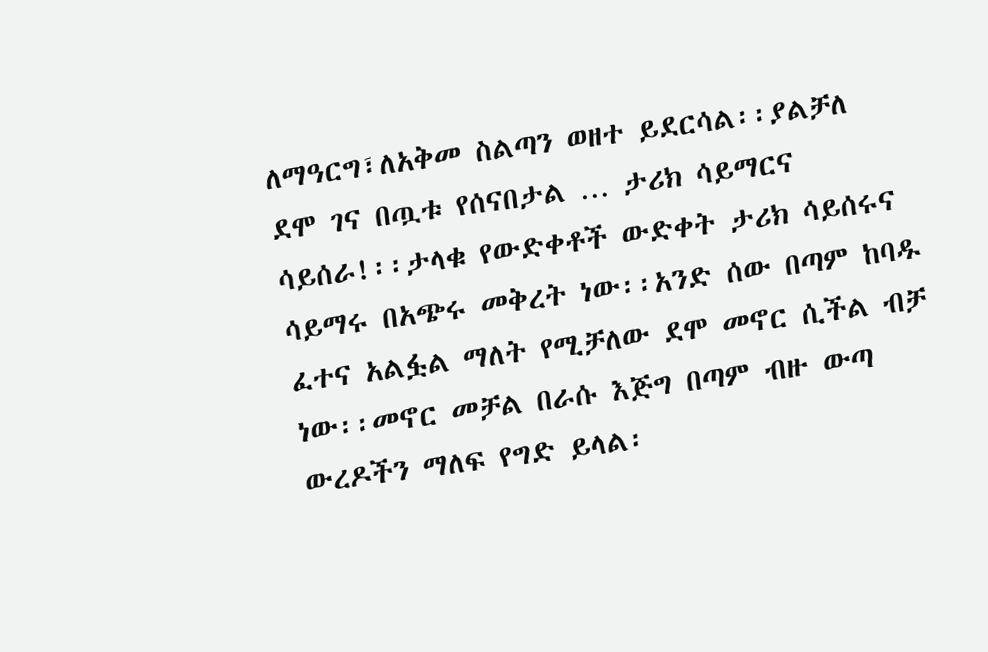ለማዓርግ፣ለአቅመ ስልጣን ወዘተ ይደርሳል፡፡ያልቻለ ደሞ ገና በጧቱ የሰናበታል … ታሪክ ሳይማርና ሳይሰራ!፡፡ታላቁ የውድቀቶች ውድቀት ታሪክ ሳይሰሩና ሳይማሩ በአጭሩ መቅረት ነው፡፡አንድ ሰው በጣም ከባዱ ፈተና አልፏል ማለት የሚቻለው ደሞ መኖር ሲችል ብቻ ነው፡፡መኖር መቻል በራሱ እጅግ በጣም ብዙ ውጣ ውረዶችን ማለፍ የግድ ይላል፡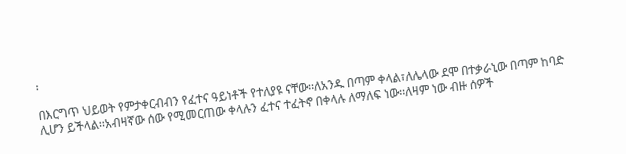፡

በእርግጥ ህይወት የምታቀርብብን የፈተና ዓይነቶች የተለያዩ ናቸው፡፡ለአንዱ በጣም ቀላል፣ለሌላው ደሞ በተቃራኒው በጣም ከባድ ሊሆን ይችላል፡፡አብዛኛው ሰው የሚመርጠው ቀላሉን ፈተና ተፈትኖ በቀላሉ ለማለፍ ነው፡፡ለዛም ነው ብዙ ሰዎች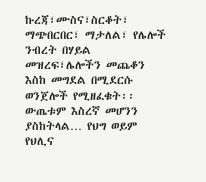ኩረጃ፣ሙስና፣ስርቆት፣ ማጭበርበር፣ ማታለል፣ የሌሎች ንብረት በሃይል መዝረፍ፣ሌሎችን መጨቆን እስከ መግደል በሚደርሱ ወንጀሎች የሚዘፈቁት፡፡ውጤቱም እስረኛ መሆንን ያስከትላል… የህግ ወይም የህሊና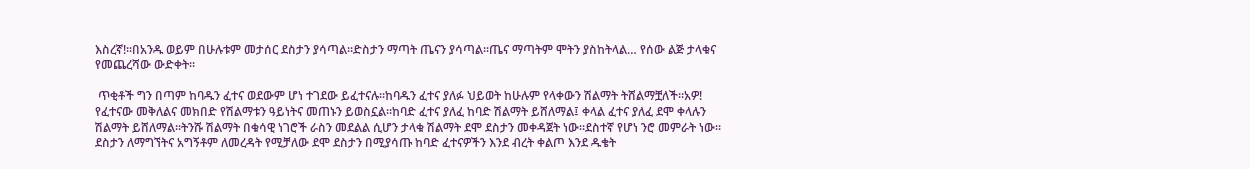እስረኛ!፡፡በአንዱ ወይም በሁሉቱም መታሰር ደስታን ያሳጣል፡፡ድስታን ማጣት ጤናን ያሳጣል፡፡ጤና ማጣትም ሞትን ያስከትላል… የሰው ልጅ ታላቁና የመጨረሻው ውድቀት፡፡

 ጥቂቶች ግን በጣም ከባዱን ፈተና ወደውም ሆነ ተገደው ይፈተናሉ፡፡ከባዱን ፈተና ያለፉ ህይወት ከሁሉም የላቀውን ሽልማት ትሸልማቿለች፡፡አዎ! የፈተናው መቅለልና መክበድ የሽልማቱን ዓይነትና መጠኑን ይወስኗል፡፡ከባድ ፈተና ያለፈ ከባድ ሽልማት ይሸለማል፤ ቀላል ፈተና ያለፈ ደሞ ቀላሉን ሽልማት ይሸለማል፡፡ትንሹ ሽልማት በቁሳዊ ነገሮች ራስን መደልል ሲሆን ታላቁ ሽልማት ደሞ ደስታን መቀዳጀት ነው፡፡ደስተኛ የሆነ ንሮ መምራት ነው፡፡ደስታን ለማግኘትና አግኝቶም ለመረዳት የሚቻለው ደሞ ደስታን በሚያሳጡ ከባድ ፈተናዎችን እንደ ብረት ቀልጦ እንደ ዱቄት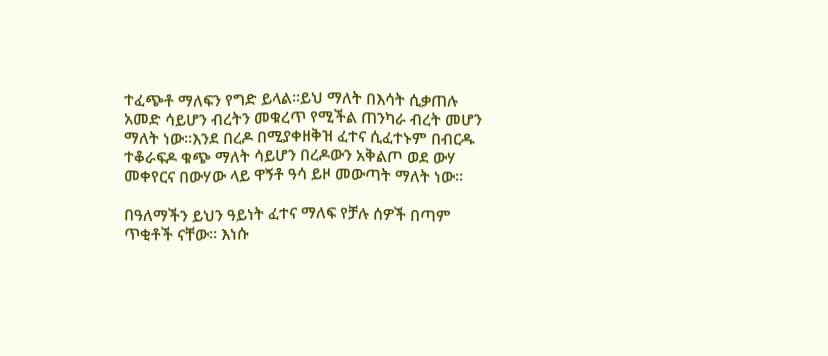ተፈጭቶ ማለፍን የግድ ይላል፡፡ይህ ማለት በእሳት ሲቃጠሉ አመድ ሳይሆን ብረትን መቁረጥ የሚችል ጠንካራ ብረት መሆን ማለት ነው፡፡እንደ በረዶ በሚያቀዘቅዝ ፈተና ሲፈተኑም በብርዱ ተቆራፍዶ ቁጭ ማለት ሳይሆን በረዶውን አቅልጦ ወደ ውሃ መቀየርና በውሃው ላይ ዋኝቶ ዓሳ ይዞ መውጣት ማለት ነው፡፡

በዓለማችን ይህን ዓይነት ፈተና ማለፍ የቻሉ ሰዎች በጣም ጥቂቶች ናቸው፡፡ እነሱ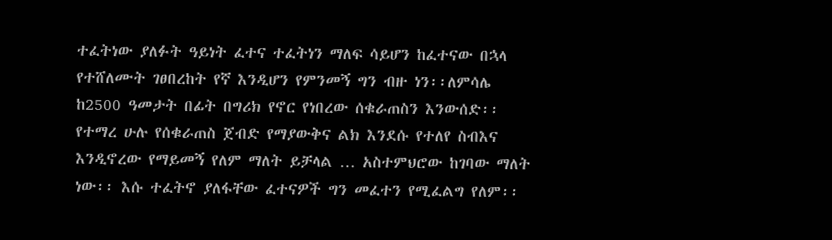ተፈትነው ያለፉት ዓይነት ፈተና ተፈትነን ማለፍ ሳይሆን ከፈተናው በኋላ የተሸለሙት ገፀበረከት የኛ እንዲሆን የምንመኝ ግን ብዙ ነን፡፡ለምሳሌ ከ2500 ዓመታት በፊት በግሪክ የኖር የነበረው ሰቁራጠስን እንውሰድ፡፡የተማረ ሁሉ የሰቁራጠስ ጀብድ የማያውቅና ልክ እንደሱ የተለየ ስብእና እንዲኖረው የማይመኝ የለም ማለት ይቻላል … አስተምህሮው ከገባው ማለት ነው፡፡ እሱ ተፈትኖ ያለፋቸው ፈተናዎች ግን መፈተን የሚፈልግ የለም፡፡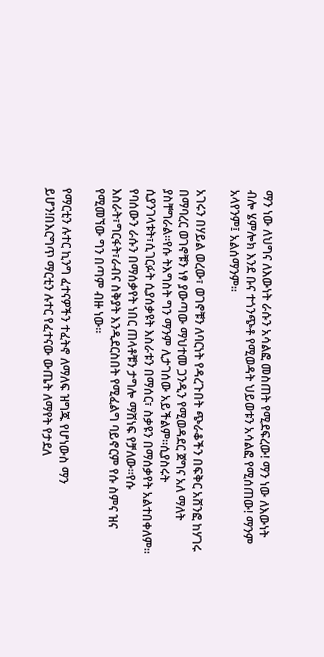ማን ነው ለህግና ለእውነት ራሱን አሳልፎ መስጠት የሚደፍረው! ማን ነው ለእውነት ብሎ ሄምሎክ እንደ ቡና ተጎንጭቶ የሚወዳት ህይወቱን አሳልፎ የሚሰጠው! ማንም አላየንም፤ አልሰማንም፡፡

አገሩን በሃይል ወረው፣ ወገኖቹን ለባርነት የዳረጉበት ጭራቆችን በፍቅር አሸንፎ ከሃገሩ በማባረር ወገኖቹን ነፃ ያውጣው ማህተመ ጋንዲን የሚወዳደር ጀግና አለ ማለት ያስቸግራል፡፡የሱ ትእግስት ግን ማንም ሊታገሰው አይችልም፡፡ሲያስሩት ሲያንገላቱት፣ሲገርፉት ሲያሰቃዩት እስራቱን በማሰር፣ ስቃዩን በማሰቃየት አልተበቀለም፡፡የባሰውን ራሱን በማሰቃየት ነበር ጠላቶቹን ታግሎ ማሸነፍ የቻለው፡፡የሱ እስራት፣ግርፋት፣ራብና ስቅያት እንዲደርስበት የሚፈልግ ባይኖርም የሱ ስምና ዝና የሚመኘው ግን በጣም ብዙ ነው፡፡

የማርቲን ሉተር ኪንግ ፈተናዎችን ተፈትኖ ለማለፍ ዝግጁ የሆነውስ ማን ይሆን!በእርግጥ ማርቲን ሉተር የፈተናው ውጤት ለማየት የታደለ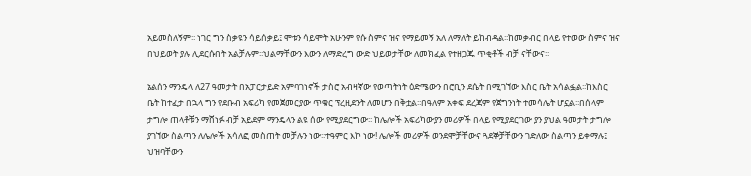አይመስለኝም፡፡ ነገር ግን ስቃዩን ሳይሰቃይ፤ ሞቱን ሳይሞት አሁንም የሱ ስምና ዝና የማይመኝ አለ ለማለት ይከብዳል፡፡ከመቃብር በላይ የተወው ስምና ዝና በህይወት ያሉ ሊደርሱበት አልቻሉም፡፡ህልማቸውን እውን ለማድረግ ውድ ህይወታቸው ለመክፈል የተዘጋጁ ጥቂቶች ብቻ ናቸውና፡፡

ኔልሰን ማንዴላ ለ27 ዓመታት በአፓርታይድ አምባገነኖች ታስሮ አብዛኛው የወጣትነት ዕድሜውን በሮቢን ደሴት በሚገኘው እስር ቤት አሳልፏል፡፡ከእስር ቤት ከተፈታ በኋላ ግን የደቡብ አፍሪካ የመጀመርያው ጥቁር ፕረዚደንት ለመሆን በቅቷል፡፡በዓለም አቀፍ ደረጃም የጀግንነት ተመሳሌት ሆኗል፡፡በሰላም ታግሎ ጠላቶቹን ማሸነፉ ብቻ አይደም ማንዴላን ልዩ ሰው የሚያደርግው፡፡ ከሌሎች አፍሪካውያን መሪዎች በላይ የሚያደርገው ያን ያህል ዓመታት ታግሎ ያገኘው ስልጣን ለሌሎች አሳለፎ መስጠት መቻሉን ነው፡፡ተዓምር እኮ ነው! ሌሎች መሪዎች ወንደሞቻቸውና ጓደኞቻቸውን ገድለው ስልጣን ይቀማሉ፤ ህዝባቸውን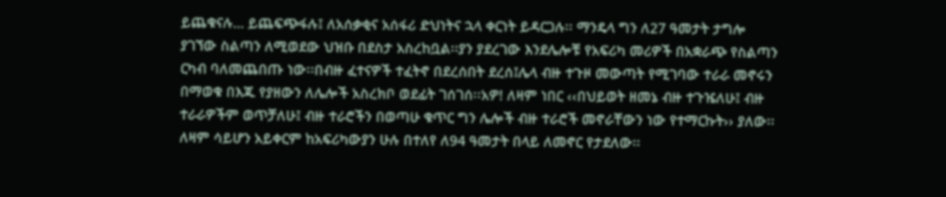ይጨቁናሉ… ይጨፍጭፋሉ፤ ለአሰቃቂና አሰፋሪ ድህነትና ኋላ ቀርነት ይዳርጋሉ፡፡ ማንዴላ ግን ለ27 ዓመታት ታግሎ ያገኘው ስልጣን ለሚወደው ህዝቡ በደስታ አስረከቧል፡፡ያን ያደረገው እንደሌሎቹ የአፍሪካ መሪዎች በአቋራጭ የስልጣን ርካብ ባለመጨበጡ ነው፡፡በብዙ ፈተናዎች ተፈትኖ በደረሰበት ደረሰ፤ሌላ ብዙ ተጉዞ መውጣት የሚገባው ተራራ መኖሩን በማወቁ በእጁ የያዘውን ለሌሎች አስረክቦ ወደፊት ገሰገሰ፡፡አዎ! ለዛም ነበር ‹‹በህይወት ዘመኔ ብዙ ተጉዤለሁ፤ ብዙ ተራራዎችም ወጥቻለሁ፤ ብዙ ተራሮችን በወጣሁ ቁጥር ግን ሌሎች ብዙ ተራሮች መኖራቸውን ነው የተማርኩት›› ያለው፡፡ለዛም ሳይሆን አይቀርም ከአፍሪካውያን ሁሉ በተለየ ለ94 ዓመታት በላይ ለመኖር የታደለው፡፡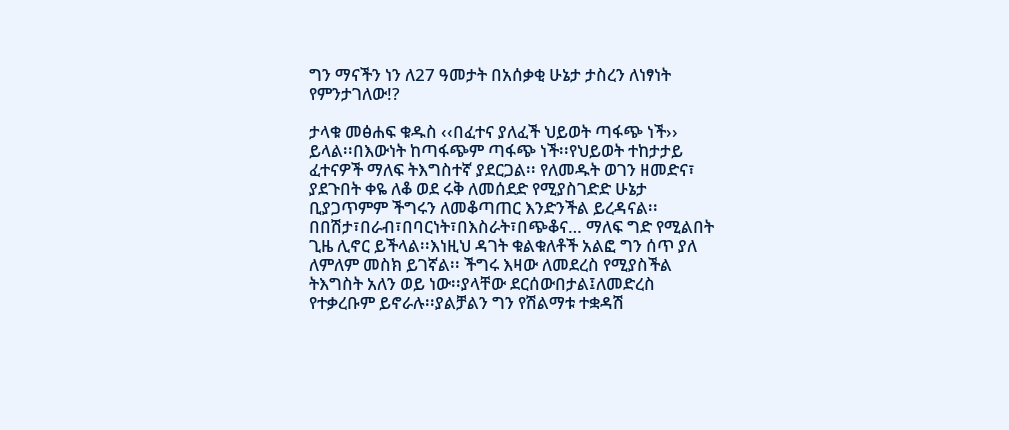ግን ማናችን ነን ለ27 ዓመታት በአሰቃቂ ሁኔታ ታስረን ለነፃነት የምንታገለው!?

ታላቁ መፅሐፍ ቁዱስ ‹‹በፈተና ያለፈች ህይወት ጣፋጭ ነች›› ይላል፡፡በእውነት ከጣፋጭም ጣፋጭ ነች፡፡የህይወት ተከታታይ ፈተናዎች ማለፍ ትእግስተኛ ያደርጋል፡፡ የለመዱት ወገን ዘመድና፣ ያደጉበት ቀዬ ለቆ ወደ ሩቅ ለመሰደድ የሚያስገድድ ሁኔታ ቢያጋጥምም ችግሩን ለመቆጣጠር እንድንችል ይረዳናል፡፡በበሽታ፣በራብ፣በባርነት፣በእስራት፣በጭቆና… ማለፍ ግድ የሚልበት ጊዜ ሊኖር ይችላል፡፡እነዚህ ዳገት ቁልቁለቶች አልፎ ግን ሰጥ ያለ ለምለም መስክ ይገኛል፡፡ ችግሩ እዛው ለመደረስ የሚያስችል ትእግስት አለን ወይ ነው፡፡ያላቸው ደርሰውበታል፤ለመድረስ የተቃረቡም ይኖራሉ፡፡ያልቻልን ግን የሽልማቱ ተቋዳሽ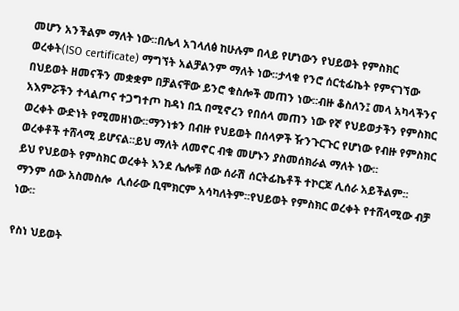መሆን አንችልም ማለት ነው፡፡በሌላ አገላለፅ ከሁሉም በላይ የሆነውን የህይወት የምስክር ወረቀት(ISO certificate) ማግኘት አልቻልንም ማለት ነው፡፡ታላቁ የንሮ ሰርቲፊኬት የምናገኘው በህይወት ዘመናችን መቋቋም በቻልናቸው ይንሮ ቁስሎች መጠን ነው፡፡ብዙ ቆስለን፤ መላ አካላችንና አእምሯችን ተላልጦና ተጋግተጦ ከዳነ በኋ በሚኖረን የበሰላ መጠን ነው የኛ የህይወታችን የምስክር ወረቀት ውድነት የሚመዘነው፡፡ማንነቱን በብዙ የህይወት በሰላዎች ዥንጉርጉር የሆነው የብዙ የምስክር ወረቀቶች ተሸላሚ ይሆናል፡፡ይህ ማለት ለመኖር ብቁ መሆኑን ያስመሰክራል ማለት ነው፡፡
ይህ የህይወት የምስክር ወረቀት እንደ ሌሎቹ ሰው ሰራሽ ሰርትፊኬቶች ተኮርጆ ሊሰራ አይችልም፡፡ማንም ሰው አስመስሎ  ሊሰራው ቢሞክርም አሳካለትም፡፡የህይወት የምስክር ወረቀት የተሸላሚው ብቻ ነው፡፡

የስነ ህይወት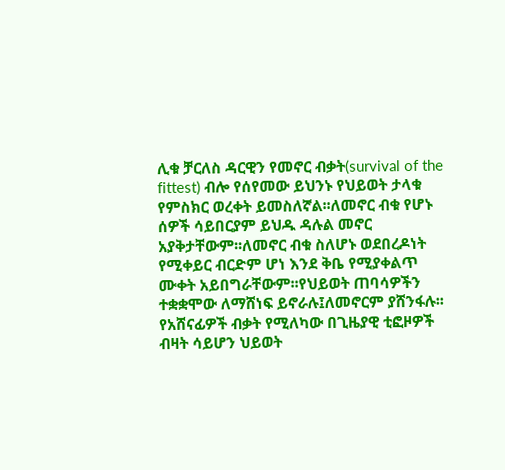ሊቁ ቻርለስ ዳርዊን የመኖር ብቃት(survival of the fittest) ብሎ የሰየመው ይህንኑ የህይወት ታላቁ የምስክር ወረቀት ይመስለኛል፡፡ለመኖር ብቁ የሆኑ ሰዎች ሳይበርያም ይህዱ ዳሉል መኖር አያቅታቸውም፡፡ለመኖር ብቁ ስለሆኑ ወደበረዶነት የሚቀይር ብርድም ሆነ እንደ ቅቤ የሚያቀልጥ ሙቀት አይበግራቸውም፡፡የህይወት ጠባሳዎችን ተቋቋሞው ለማሸነፍ ይኖራሉ፤ለመኖርም ያሸንፋሉ፡፡የአሸናፊዎች ብቃት የሚለካው በጊዜያዊ ቲፎዞዎች ብዛት ሳይሆን ህይወት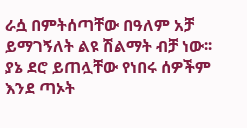ራሷ በምትሰጣቸው በዓለም አቻ ይማገኝለት ልዩ ሽልማት ብቻ ነው፡፡ያኔ ደሮ ይጠሏቸው የነበሩ ሰዎችም እንደ ጣኦት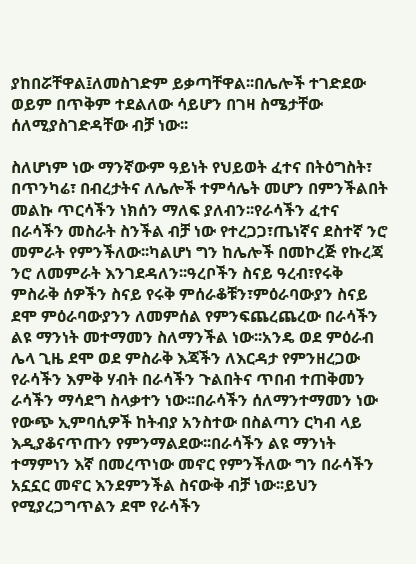ያከበሯቸዋል፤ለመስገድም ይቃጣቸዋል፡፡በሌሎች ተገድደው ወይም በጥቅም ተደልለው ሳይሆን በገዛ ስሜታቸው  ሰለሚያስገድዳቸው ብቻ ነው፡፡

ስለሆነም ነው ማንኛውም ዓይነት የህይወት ፈተና በትዕግስት፣ በጥንካሬ፣ በብረታትና ለሌሎች ተምሳሌት መሆን በምንችልበት መልኩ ጥርሳችን ነክሰን ማለፍ ያለብን፡፡የራሳችን ፈተና በራሳችን መስራት ስንችል ብቻ ነው የተረጋጋ፣ጤነኛና ደስተኛ ንሮ መምራት የምንችለው፡፡ካልሆነ ግን ከሌሎች በመኮረጅ የኩረጃ ንሮ ለመምራት እንገደዳለን፡፡ዓረቦችን ስናይ ዓረብ፣የሩቅ ምስራቅ ሰዎችን ስናይ የሩቅ ምሰራቆቹን፣ምዕራባውያን ስናይ ደሞ ምዕራባውያንን ለመምሰል የምንፍጨረጨረው በራሳችን ልዩ ማንነት መተማመን ስለማንችል ነው፡፡አንዴ ወደ ምዕራብ ሌላ ጊዜ ደሞ ወደ ምስራቅ እጃችን ለእርዳታ የምንዘረጋው የራሳችን እምቅ ሃብት በራሳችን ጉልበትና ጥበብ ተጠቅመን ራሳችን ማሳደግ ስላቃተን ነው፡፡በራሳችን ሰለማንተማመን ነው የውጭ ኢምባሲዎች ከትብያ አንስተው በስልጣን ርካብ ላይ እዲያቆናጥጡን የምንማልደው፡፡በራሳችን ልዩ ማንነት ተማምነን እኛ በመረጥነው መኖር የምንችለው ግን በራሳችን አኗኗር መኖር እንደምንችል ስናውቅ ብቻ ነው፡፡ይህን የሚያረጋግጥልን ደሞ የራሳችን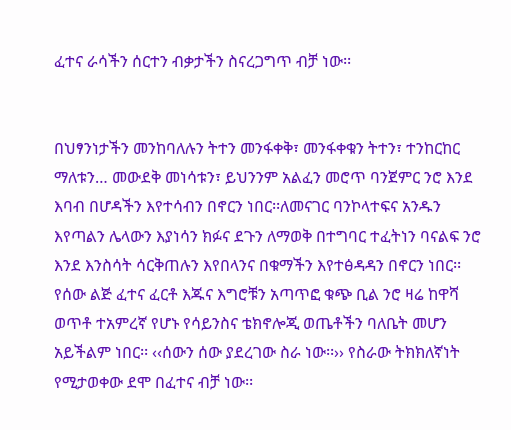ፈተና ራሳችን ሰርተን ብቃታችን ስናረጋግጥ ብቻ ነው፡፡


በህፃንነታችን መንከባለሉን ትተን መንፋቀቅ፣ መንፋቀቁን ትተን፣ ተንከርከር ማለቱን… መውደቅ መነሳቱን፣ ይህንንም አልፈን መሮጥ ባንጀምር ንሮ እንደ እባብ በሆዳችን እየተሳብን በኖርን ነበር፡፡ለመናገር ባንኮላተፍና አንዱን እየጣልን ሌላውን እያነሳን ክፉና ደጉን ለማወቅ በተግባር ተፈትነን ባናልፍ ንሮ እንደ እንስሳት ሳርቅጠሉን እየበላንና በቁማችን እየተፅዳዳን በኖርን ነበር፡፡የሰው ልጅ ፈተና ፈርቶ እጁና እግሮቹን አጣጥፎ ቁጭ ቢል ንሮ ዛሬ ከዋሻ ወጥቶ ተአምረኛ የሆኑ የሳይንስና ቴክኖሎጂ ወጤቶችን ባለቤት መሆን አይችልም ነበር፡፡ ‹‹ሰውን ሰው ያደረገው ስራ ነው፡፡›› የስራው ትክክለኛነት የሚታወቀው ደሞ በፈተና ብቻ ነው፡፡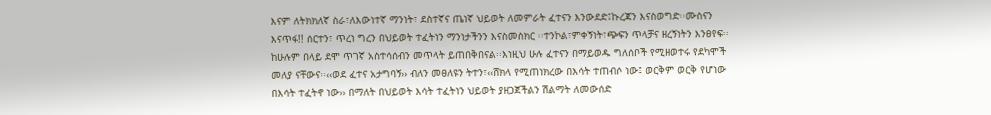እናም ለትክክለኛ ስራ፣ለእውነተኛ ማንነት፣ ደስተኛና ጤነኛ ህይወት ለመምራት ፈተናን እንውደድ፤ኩረጃን እናስወግድ፡፡ሙስናን እናጥፋ!! ሰርተን፣ ጥረነ ግረን በህይወት ተፈትነን ማንነታችንን እናስመስክር ፡፡ተንኮል፣ምቀኝነት፣ጭፍን ጥላቻና ዘረኝነትን እንፀየፍ፡፡ከሁሉም በላይ ደሞ ጥገኛ አስተሳሰብን መጥላት ይጠበቅበናል፡፡እነዚህ ሁሉ ፈተናን በማይወዱ ግለሰቦች የሚዘወተሩ የደካሞች መለያ ናቸውና፡፡‹‹ወደ ፈተና አታግባኝ›› ብለን መፀለዩን ትተን፣‹‹ሸክላ የሚጠነክረው በእሳት ተጠብሶ ነው፤ ወርቅም ወርቅ የሆነው በእሳት ተፈትኖ ነው›› በማለት በህይወት እሳት ተፈትነን ህይወት ያዘጋጀችልን ሽልማት ለመውሰድ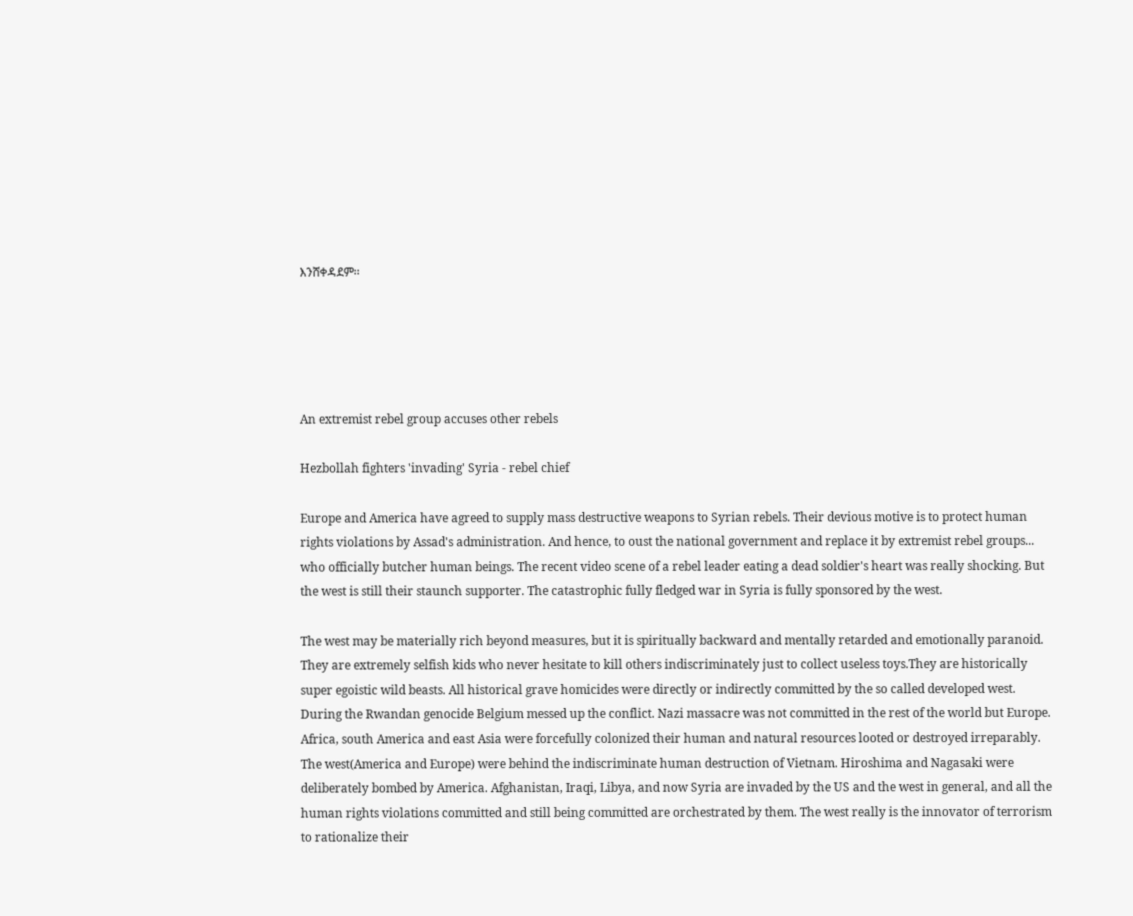እንሸቀዳደም፡፡





An extremist rebel group accuses other rebels

Hezbollah fighters 'invading' Syria - rebel chief

Europe and America have agreed to supply mass destructive weapons to Syrian rebels. Their devious motive is to protect human rights violations by Assad's administration. And hence, to oust the national government and replace it by extremist rebel groups... who officially butcher human beings. The recent video scene of a rebel leader eating a dead soldier's heart was really shocking. But the west is still their staunch supporter. The catastrophic fully fledged war in Syria is fully sponsored by the west.

The west may be materially rich beyond measures, but it is spiritually backward and mentally retarded and emotionally paranoid. They are extremely selfish kids who never hesitate to kill others indiscriminately just to collect useless toys.They are historically super egoistic wild beasts. All historical grave homicides were directly or indirectly committed by the so called developed west. During the Rwandan genocide Belgium messed up the conflict. Nazi massacre was not committed in the rest of the world but Europe. Africa, south America and east Asia were forcefully colonized their human and natural resources looted or destroyed irreparably.
The west(America and Europe) were behind the indiscriminate human destruction of Vietnam. Hiroshima and Nagasaki were deliberately bombed by America. Afghanistan, Iraqi, Libya, and now Syria are invaded by the US and the west in general, and all the human rights violations committed and still being committed are orchestrated by them. The west really is the innovator of terrorism to rationalize their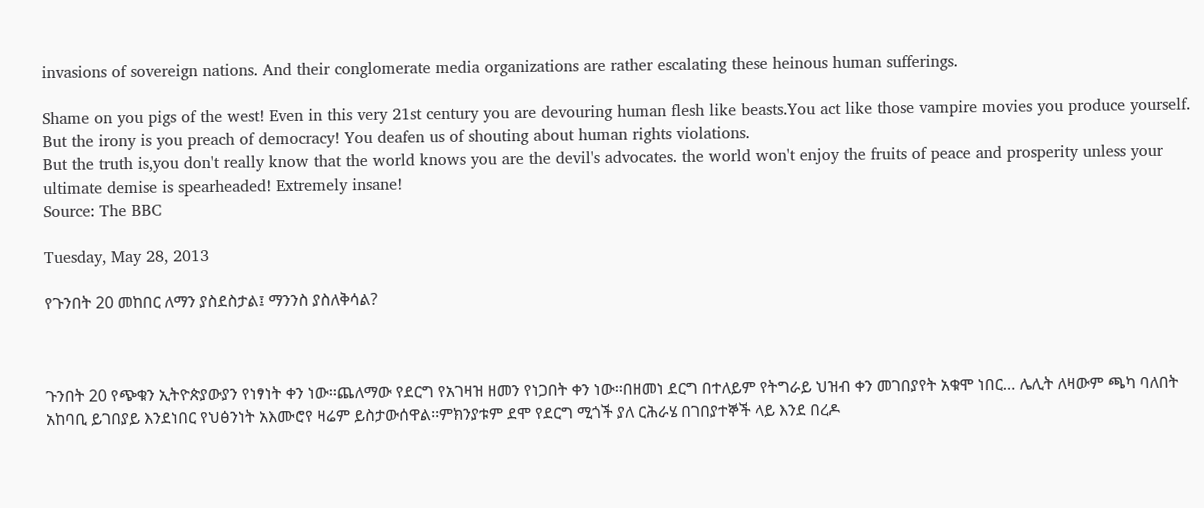invasions of sovereign nations. And their conglomerate media organizations are rather escalating these heinous human sufferings.

Shame on you pigs of the west! Even in this very 21st century you are devouring human flesh like beasts.You act like those vampire movies you produce yourself. But the irony is you preach of democracy! You deafen us of shouting about human rights violations.
But the truth is,you don't really know that the world knows you are the devil's advocates. the world won't enjoy the fruits of peace and prosperity unless your ultimate demise is spearheaded! Extremely insane!
Source: The BBC

Tuesday, May 28, 2013

የጉንበት 20 መከበር ለማን ያስደስታል፤ ማንንስ ያስለቅሳል?



ጉንበት 20 የጭቁን ኢትዮጵያውያን የነፃነት ቀን ነው፡፡ጨለማው የደርግ የአገዛዝ ዘመን የነጋበት ቀን ነው፡፡በዘመነ ደርግ በተለይም የትግራይ ህዝብ ቀን መገበያየት አቁሞ ነበር… ሌሊት ለዛውም ጫካ ባለበት አከባቢ ይገበያይ እንደነበር የህፅንነት አእሙሮየ ዛሬም ይስታውሰዋል፡፡ምክንያቱም ደሞ የደርግ ሚጎች ያለ ርሕራሄ በገበያተኞች ላይ እንደ በረዶ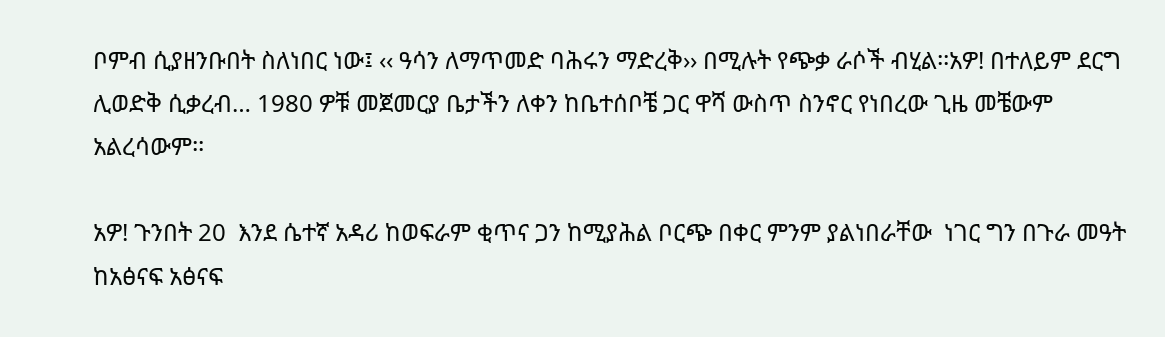ቦምብ ሲያዘንቡበት ስለነበር ነው፤ ‹‹ ዓሳን ለማጥመድ ባሕሩን ማድረቅ›› በሚሉት የጭቃ ራሶች ብሂል፡፡አዎ! በተለይም ደርግ ሊወድቅ ሲቃረብ… 1980 ዎቹ መጀመርያ ቤታችን ለቀን ከቤተሰቦቼ ጋር ዋሻ ውስጥ ስንኖር የነበረው ጊዜ መቼውም አልረሳውም፡፡

አዎ! ጉንበት 20  እንደ ሴተኛ አዳሪ ከወፍራም ቂጥና ጋን ከሚያሕል ቦርጭ በቀር ምንም ያልነበራቸው  ነገር ግን በጉራ መዓት ከአፅናፍ አፅናፍ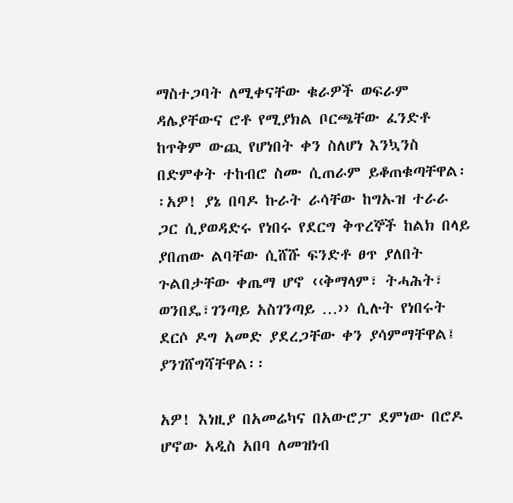ማስተጋባት ለሚቀናቸው ቁራዎች ወፍራም ዳሌያቸውና ሮቶ የሚያክል ቦርጫቸው ፈንድቶ ከጥቅም ውጪ የሆነበት ቀን ስለሆነ እንኳንስ በድምቀት ተከብሮ ስሙ ሲጠራም ይቆጠቁጣቸዋል፡፡አዎ! ያኔ በባዶ ኩራት ራሳቸው ከግኡዝ ተራራ ጋር ሲያወዳድሩ የነበሩ የደርግ ቅጥረኞች ከልክ በላይ ያበጠው ልባቸው ሲሸሹ ፍንድቶ ፀጥ ያለበት ጉልበታቸው ቀጤማ ሆኖ ‹‹ቅማላም፣ ትሓሕት፣ ወንበዴ፣ገንጣይ አስገንጣይ …›› ሲሉት የነበሩት ደርሶ ዶግ አመድ ያደረጋቸው ቀን ያሳምማቸዋል፤ ያንገሸግሻቸዋል፡፡

አዎ! እነዚያ በአመሬካና በአውሮፓ ደምነው በሮዶ ሆኖው አዲስ አበባ ለመዝነብ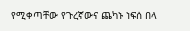የሚቀጣቸው የጉረኛውና ጨካኑ ነፍሰ በላ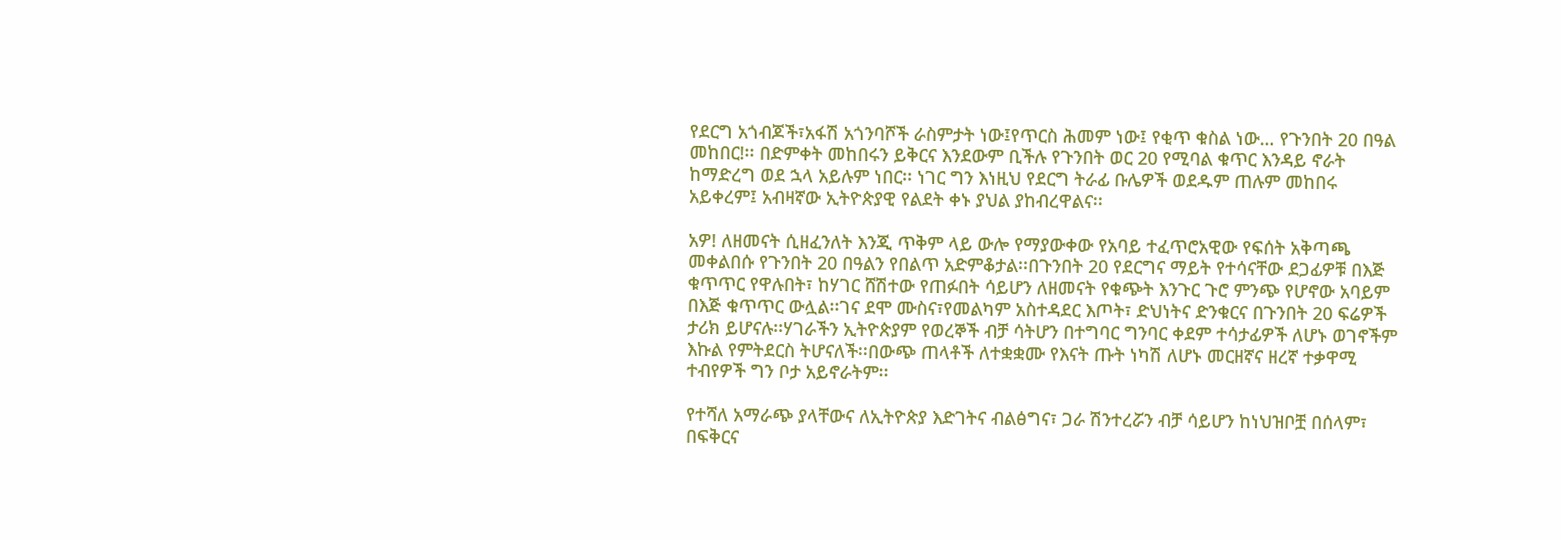የደርግ አጎብጆች፣አፋሽ አጎንባሾች ራስምታት ነው፤የጥርስ ሕመም ነው፤ የቂጥ ቁስል ነው… የጉንበት 20 በዓል መከበር!፡፡ በድምቀት መከበሩን ይቅርና እንደውም ቢችሉ የጉንበት ወር 20 የሚባል ቁጥር እንዳይ ኖራት ከማድረግ ወደ ኋላ አይሉም ነበር፡፡ ነገር ግን እነዚህ የደርግ ትራፊ ቡሌዎች ወደዱም ጠሉም መከበሩ አይቀረም፤ አብዛኛው ኢትዮጵያዊ የልደት ቀኑ ያህል ያከብረዋልና፡፡

አዎ! ለዘመናት ሲዘፈንለት እንጂ ጥቅም ላይ ውሎ የማያውቀው የአባይ ተፈጥሮአዊው የፍሰት አቅጣጫ መቀልበሱ የጉንበት 20 በዓልን የበልጥ አድምቆታል፡፡በጉንበት 20 የደርግና ማይት የተሳናቸው ደጋፊዎቹ በእጅ ቁጥጥር የዋሉበት፣ ከሃገር ሸሽተው የጠፉበት ሳይሆን ለዘመናት የቁጭት እንጉር ጉሮ ምንጭ የሆኖው አባይም በእጅ ቁጥጥር ውሏል፡፡ገና ደሞ ሙስና፣የመልካም አስተዳደር እጦት፣ ድህነትና ድንቁርና በጉንበት 20 ፍሬዎች ታሪክ ይሆናሉ፡፡ሃገራችን ኢትዮጵያም የወረኞች ብቻ ሳትሆን በተግባር ግንባር ቀደም ተሳታፊዎች ለሆኑ ወገኖችም እኩል የምትደርስ ትሆናለች፡፡በውጭ ጠላቶች ለተቋቋሙ የእናት ጡት ነካሽ ለሆኑ መርዘኛና ዘረኛ ተቃዋሚ ተብየዎች ግን ቦታ አይኖራትም፡፡

የተሻለ አማራጭ ያላቸውና ለኢትዮጵያ እድገትና ብልፅግና፣ ጋራ ሽንተረሯን ብቻ ሳይሆን ከነህዝቦቿ በሰላም፣ በፍቅርና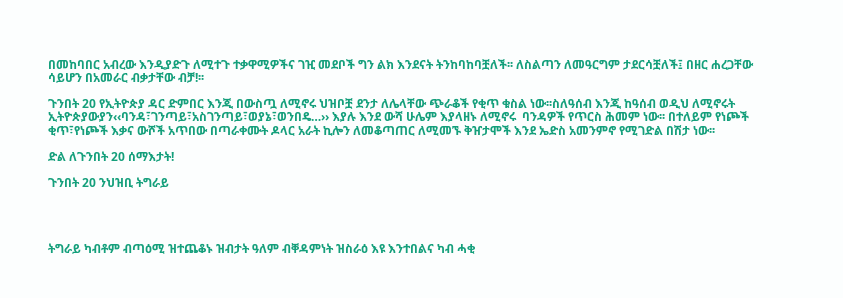በመከባበር አብረው እንዲያድጉ ለሚተጉ ተቃዋሚዎችና ገዢ መደቦች ግን ልክ እንደናት ትንከባከባቿለች፡፡ ለስልጣን ለመዓርግም ታደርሳቿለች፤ በዘር ሐረጋቸው ሳይሆን በአመራር ብቃታቸው ብቻ!፡፡

ጉንበት 20 የኢትዮጵያ ዳር ድምበር እንጂ በውስጧ ለሚኖሩ ህዝቦቿ ደንታ ለሌላቸው ጭራቆች የቂጥ ቁስል ነው፡፡ስለዓሰብ እንጂ ከዓሰብ ወዲህ ለሚኖሩት ኢትዮጵያውያን‹‹ባንዳ፣ገንጣይ፣አስገንጣይ፣ወያኔ፣ወንበዴ…›› እያሉ እንደ ውሻ ሁሌም እያላዘኑ ለሚኖሩ  ባንዳዎች የጥርስ ሕመም ነው፡፡ በተለይም የነጮች ቂጥ፣የነጮች እቃና ውሾች አጥበው በጣራቀሙት ዶላር አራት ኪሎን ለመቆጣጠር ለሚመኙ ቅዠታሞች እንደ ኤድስ አመንምኖ የሚገድል በሽታ ነው፡፡

ድል ለጉንበት 20 ሰማእታት!

ጉንበት 20 ንህዝቢ ትግራይ




ትግራይ ካብቶም ብጣዕሚ ዝተጨቆኑ ዝብታት ዓለም ብቐዳምነት ዝስራዕ እዩ እንተበልና ካብ ሓቂ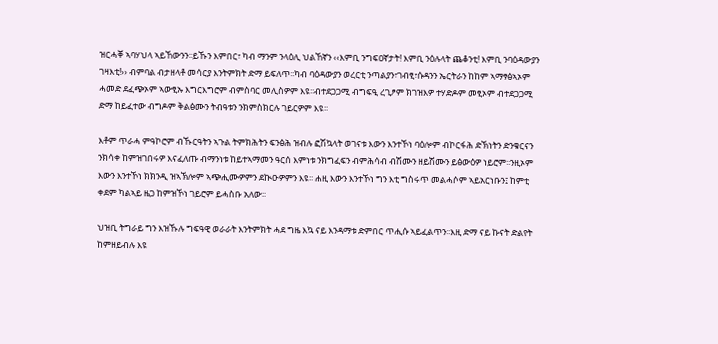ዝርሓቐ ኣባሃህላ ኣይኸውንን፡፡ይኹን እምበር፣ ካብ ማንም ንላዕሊ ህልኸኛን ‹‹እምቢ ንግፍዐኛታት! እምቢ ንዕሉላት ጨቆንቲ! እምቢ ንባዕዳውያን ገዛእቲ!›› ብምባል ብታዘላቶ መሳርያ እንትምክት ድማ ይፍለጥ፡፡ካብ ባዕዳውያን ወረርቲ ንጣልያን፣ገብፂ፣ሱዳንን ኤርትራን ከከም ኣማፃፅኣኦም ሓመድ ደፈጭኦም ኣውፂኡ እግርእግሮም ብምስባር መሊስዎም እዩ፡፡ብተደጋጋሚ ብግፍዒ ረጊፆም ክገዝእዎ ተሃድዶም መፂኦም ብተደጋጋሚ ድማ ከይፈተው ብግዶም ቅልፅሙን ትብዓቱን ንክምስክርሉ ገይርዎም እዩ፡፡

እቶም ጥራሓ ምዓኮሮም ብኹርዓትን ኣጉል ትምክሕትን ፍንፅሕ ዝብሉ ፎሽኳላት ወገናቱ እውን እንተኾነ ባዕሎም ብኮርፋሕ ድኽነትን ድንቁርናን ንክሳቀ ከምዝገበሩዎ እናፈለጡ ብማንነቱ ከይተኣማመን ዓርሰ እምነቱ ንክግፈፍን ብምሕሳብ ብሽሙን ዘይሽሙን ይፅውዕዎ ነይሮም፡፡ንዚኦም እውን እንተኾነ ክክንዲ ዝኣኽሎም ኣጭሒሙዎምን ደኲዑዎምን እዩ፡፡ ሐዚ እውን እንተኾነ ግን እቲ ግስሩጥ መልሓሶም ኣይአርነቡን፤ ከምቲ ቀደም ካልኣይ ዜጋ ከምዝኾነ ገይሮም ይሓስቡ አለው፡፡

ህዝቢ ትግራይ ግን እዝኹሉ ግፍዓዊ ወራራት እንትምክት ሓደ ግዜ እኳ ናይ እንዳማቱ ድምበር ጥሒሱ ኣይፈልጥን፡፡እዚ ድማ ናይ ኩናት ድልየት ከምዘይብሉ እዩ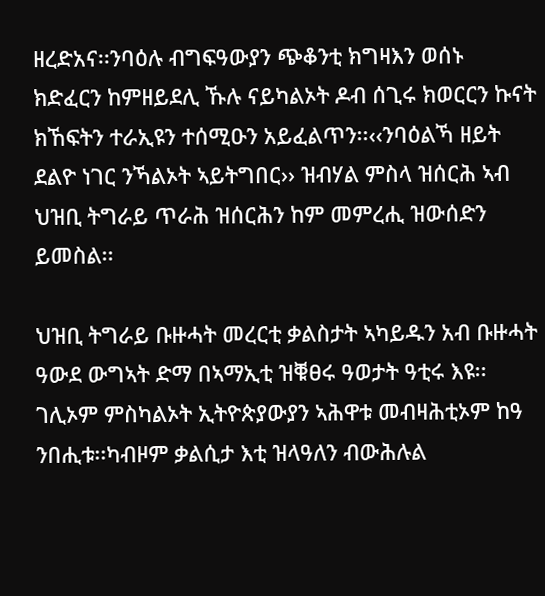ዘረድአና፡፡ንባዕሉ ብግፍዓውያን ጭቆንቲ ክግዛእን ወሰኑ ክድፈርን ከምዘይደሊ ኹሉ ናይካልኦት ዶብ ሰጊሩ ክወርርን ኩናት ክኸፍትን ተራኢዩን ተሰሚዑን አይፈልጥን፡፡‹‹ንባዕልኻ ዘይት ደልዮ ነገር ንኻልኦት ኣይትግበር›› ዝብሃል ምስላ ዝሰርሕ ኣብ ህዝቢ ትግራይ ጥራሕ ዝሰርሕን ከም መምረሒ ዝውሰድን ይመስል፡፡

ህዝቢ ትግራይ ቡዙሓት መረርቲ ቃልስታት ኣካይዱን አብ ቡዙሓት ዓውደ ውግኣት ድማ በኣማኢቲ ዝቑፀሩ ዓወታት ዓቲሩ እዩ፡፡ገሊኦም ምስካልኦት ኢትዮጵያውያን ኣሕዋቱ መብዛሕቲኦም ከዓ ንበሒቱ፡፡ካብዞም ቃልሲታ እቲ ዝላዓለን ብውሕሉል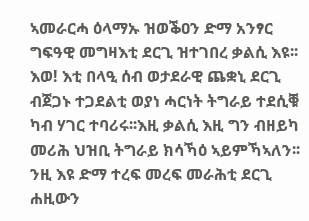ኣመራርሓ ዕላማኡ ዝወቕዐን ድማ አንፃር ግፍዓዊ መግዛእቲ ደርጊ ዝተገበረ ቃልሲ እዩ፡፡እወ! እቲ በላዒ ሰብ ወታደራዊ ጨቋኒ ደርጊ ብጀጋኑ ተጋደልቲ ወያነ ሓርነት ትግራይ ተደሲቑ ካብ ሃገር ተባሪሩ፡፡እዚ ቃልሲ እዚ ግን ብዘይካ መሪሕ ህዝቢ ትግራይ ክሳኻዕ ኣይምኻኣለን፡፡ንዚ እዩ ድማ ተረፍ መረፍ መራሕቲ ደርጊ ሐዚውን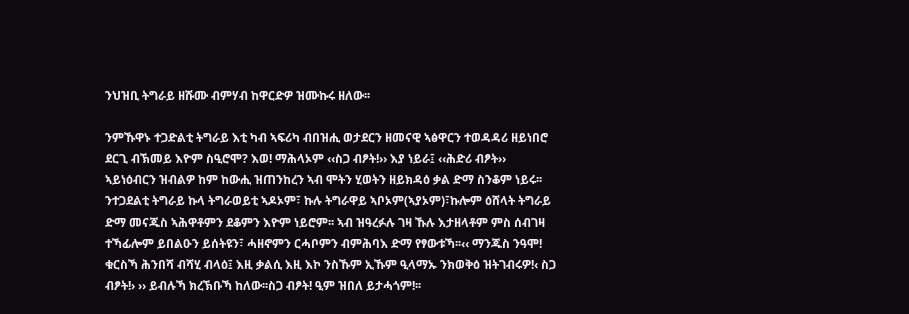ንህዝቢ ትግራይ ዘሹሙ ብምሃብ ከዋርድዎ ዝሙኩሩ ዘለው፡፡

ንምኹዋኑ ተጋድልቲ ትግራይ እቲ ካብ ኣፍሪካ ብበዝሒ ወታደርን ዘመናዊ ኣፅዋርን ተወዳዳሪ ዘይነበሮ ደርጊ ብኽመይ እዮም ስዒሮሞ? እወ! ማሕላኦም ‹‹ስጋ ብፆት!›› እያ ነይራ፤ ‹‹ሕድሪ ብፆት›› ኣይነዕብርን ዝብልዎ ከም ከውሒ ዝጠንከረን ኣብ ሞትን ሂወትን ዘይክዳዕ ቃል ድማ ስንቆም ነይሩ፡፡ንተጋደልቲ ትግራይ ኩላ ትግራወይቲ ኣዶኦም፣ ኩሉ ትግራዋይ ኣቦኦም(ኣያኦም)፣ኩሎም ዕሸላት ትግራይ ድማ መናጁስ ኣሕዋቶምን ደቆምን እዮም ነይሮም፡፡ ኣብ ዝዓረፉሉ ገዛ ኹሉ እታዘላቶም ምስ ሰብገዛ ተኻፊሎም ይበልዑን ይሰትዩን፣ ሓዘኖምን ርሓቦምን ብምሕባእ ድማ የፃውቱኻ፡፡‹‹ ማንጁስ ንዓሞ! ቁርስኻ ሕንበሻ ብሻሂ ብላዕ፤ እዚ ቃልሲ እዚ እኮ ንስኹም ኢኹም ዒላማኡ ንክወቅዕ ዝትገብሩዎ!‹ ስጋ ብፆት!› ›› ይብሉኻ ክረኽቡኻ ከለው፡፡ስጋ ብፆት! ዒም ዝበለ ይታሓጎም!፡፡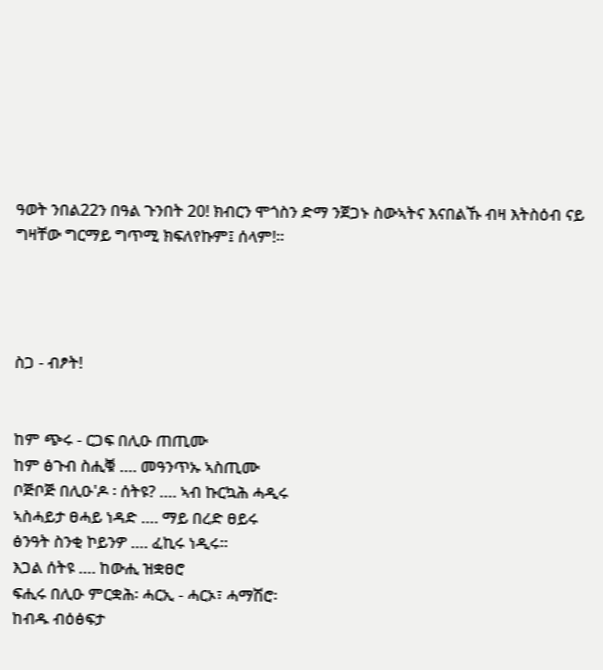ዓወት ንበል22ን በዓል ጉንበት 20! ክብርን ሞጎስን ድማ ንጀጋኑ ስውኣትና እናበልኹ ብዛ እትስዕብ ናይ ግዛቸው ግርማይ ግጥሚ ክፍለየኩም፤ ሰላም!፡፡




ስጋ - ብፆት!


ከም ጭሩ - ርጋፍ በሊዑ ጠጢሙ
ከም ፅጉብ ስሒቑ …. መዓንጥኡ ኣስጢሙ
ቦጅቦጅ በሊዑ'ዶ ፡ ሰትዩ? …. ኣብ ኩርኳሕ ሓዲሩ
ኣስሓይታ ፀሓይ ነዳድ …. ማይ በረድ ፀይሩ
ፅንዓት ስንቂ ኮይንዎ …. ፈኪሩ ነዲሩ፡፡
እጋል ሰትዩ …. ከውሒ ዝቋፀሮ
ፍሒሩ በሊዑ ምርቋሕ፡ ሓርኢ - ሓርኦ፣ ሓማሽሮ፡
ከብዱ ብዕፅፍታ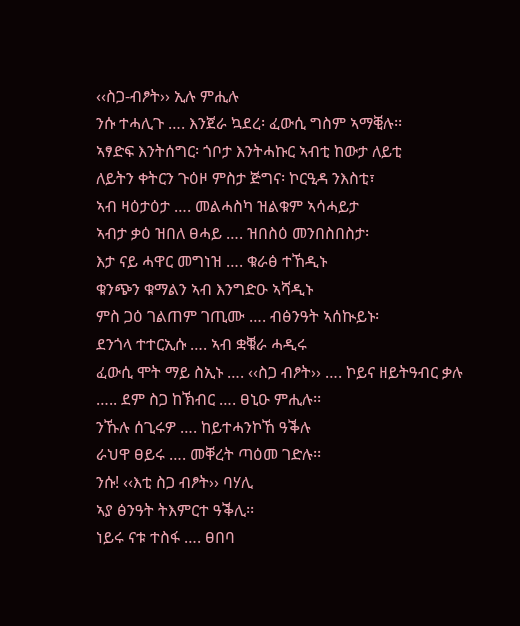‹‹ስጋ-ብፆት›› ኢሉ ምሒሉ
ንሱ ተሓሊጉ …. እንጀራ ኳደረ፡ ፈውሲ ግስም ኣማቒሉ፡፡
ኣፃድፍ እንትሰግር፡ ጎቦታ እንትሓኩር ኣብቲ ከውታ ለይቲ
ለይትን ቀትርን ጉዕዞ ምስታ ጅግና፡ ኮርዒዳ ንእስቲ፣
ኣብ ዛዕታዕታ …. መልሓስካ ዝልቁም ኣሳሓይታ
ኣብታ ቃዕ ዝበለ ፀሓይ …. ዝበስዕ መንበስበስታ፡
እታ ናይ ሓዋር መግነዝ …. ቁራፅ ተኸዲኑ
ቁንጭን ቁማልን ኣብ እንግድዑ ኣሻዲኑ
ምስ ጋዕ ገልጠም ገጢሙ …. ብፅንዓት ኣሰኲይኑ፡
ደንጎላ ተተርኢሱ …. ኣብ ቋቑራ ሓዲሩ
ፈውሲ ሞት ማይ ስኢኑ …. ‹‹ስጋ ብፆት›› …. ኮይና ዘይትዓብር ቃሉ
….. ደም ስጋ ከኽብር …. ፀኒዑ ምሒሉ፡፡
ንኹሉ ሰጊሩዎ …. ከይተሓንኮኸ ዓቕሉ
ራህዋ ፀይሩ …. መቐረት ጣዕመ ገድሉ፡፡
ንሱ! ‹‹እቲ ስጋ ብፆት›› ባሃሊ
ኣያ ፅንዓት ትእምርተ ዓቕሊ፡፡
ነይሩ ናቱ ተስፋ …. ፀበባ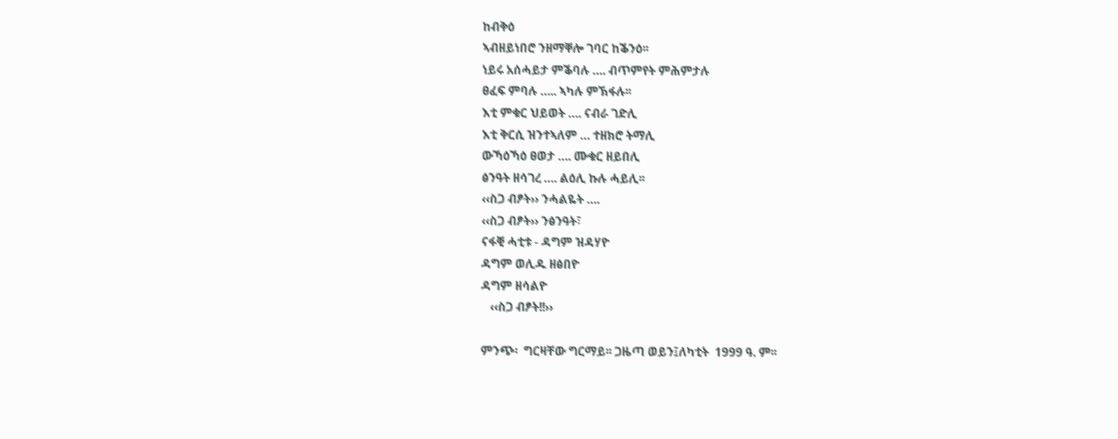ከብቅዕ
ኣብዘይነበሮ ንዘማቐሎ ገባር ከቕንዕ፡፡
ነይሩ አሰሓይታ ምቕባሉ …. ብጥምየት ምሕምታሉ
ፀፈፍ ምባሉ ….. ኣካሉ ምኽፋሉ፡፡
እቲ ምቁር ህይወት …. ናብራ ገድሊ
እቲ ቅርሲ ዝንተኣለም … ተዘክሮ ትማሊ
ውኻዕኻዕ ፀወታ …. ሙቁር ዘይበሊ
ፅንዓት ዘሳገረ …. ልዕሊ ኩሉ ሓይሊ፡፡
‹‹ስጋ ብፆት›› ንሓልዬት ….
‹‹ስጋ ብፆት›› ንፅንዓት፣
ናፋቒ ሓቲቱ - ዳግም ዝዳሃዮ
ዳግም ወሊዱ ዘፅበዮ
ዳግም ዘሳልዮ
   ‹‹ስጋ ብፆት!!››

ምንጭ፡  ግርዛቸው ግርማይ፡፡ ጋዜጣ ወይን፤ለካቲት  1999 ዓ. ም፡፡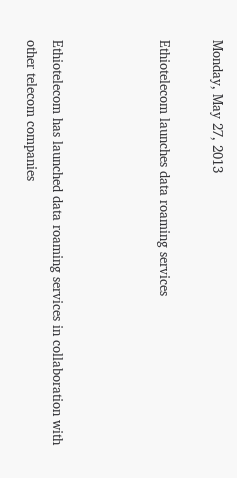Monday, May 27, 2013

Ethiotelecom launches data roaming services



Ethiotelecom has launched data roaming services in collaboration with other telecom companies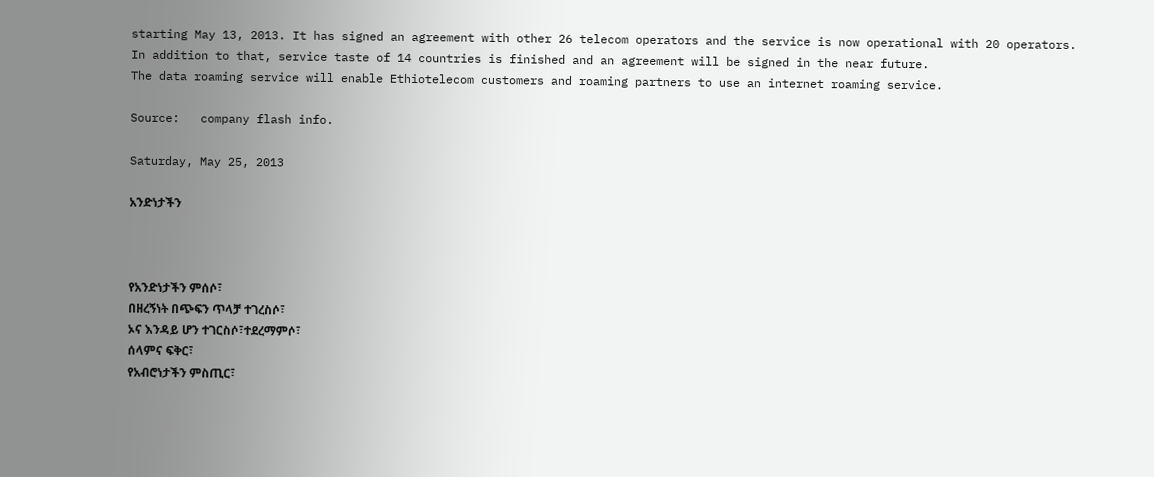starting May 13, 2013. It has signed an agreement with other 26 telecom operators and the service is now operational with 20 operators.
In addition to that, service taste of 14 countries is finished and an agreement will be signed in the near future.
The data roaming service will enable Ethiotelecom customers and roaming partners to use an internet roaming service.

Source:   company flash info.

Saturday, May 25, 2013

አንድነታችን



የአንድነታችን ምሰሶ፣
በዘረኝነት በጭፍን ጥላቻ ተገረስሶ፣
ኦና እንዳይ ሆን ተገርስሶ፣ተደረማምሶ፣
ሰላምና ፍቅር፣
የአብሮነታችን ምስጢር፣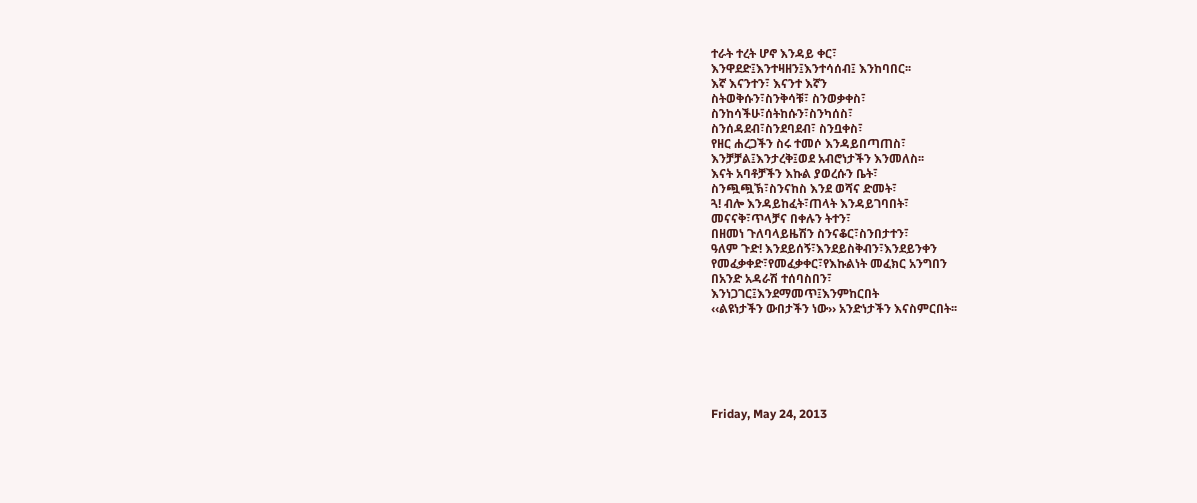ተራት ተረት ሆኖ እንዳይ ቀር፣
እንዋደድ፤እንተዛዘን፤እንተሳሰብ፤ እንከባበር፡፡
እኛ እናንተን፣ እናንተ እኛን
ስትወቅሱን፣ስንቅሳቹ፣ ስንወቃቀስ፣
ስንከሳችሁ፣ሰትከሱን፣ስንካሰስ፣
ስንሰዳደብ፣ስንደባደብ፣ ስንቧቀስ፣
የዘር ሐረጋችን ስሩ ተመሶ እንዳይበጣጠስ፣
እንቻቻል፤እንታረቅ፤ወደ አብሮነታችን እንመለስ፡፡
እናት አባቶቻችን እኩል ያወረሱን ቤት፣
ስንጯጯኽ፣ስንናከስ እንደ ወሻና ድመት፣
ጓ! ብሎ እንዳይከፈት፣ጠላት እንዳይገባበት፣
መናናቅ፣ጥላቻና በቀሉን ትተን፣
በዘመነ ጉለባላይዜሽን ስንናቆር፣ስንበታተን፣
ዓለም ጉድ! እንደይሰኝ፣እንደይስቅብን፣እንደይንቀን
የመፈቃቀድ፣የመፈቃቀር፣የእኩልነት መፈክር አንግበን
በአንድ አዳራሽ ተሰባስበን፣
እንነጋገር፤እንደማመጥ፤እንምከርበት
‹‹ልዩነታችን ውበታችን ነው›› አንድነታችን እናስምርበት፡፡






Friday, May 24, 2013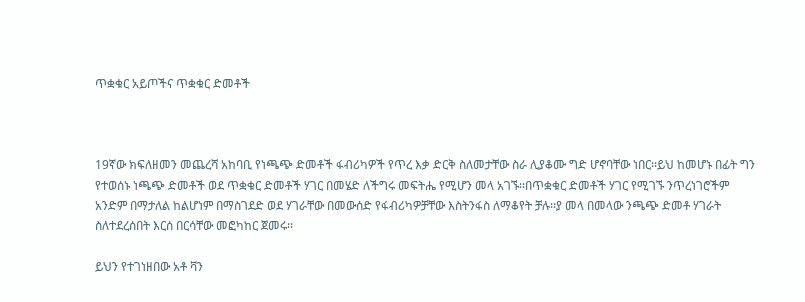ጥቋቁር አይጦችና ጥቋቁር ድመቶች



19ኛው ክፍለዘመን መጨረሻ አከባቢ የነጫጭ ድመቶች ፋብሪካዎች የጥረ እቃ ድርቅ ስለመታቸው ስራ ሊያቆሙ ግድ ሆኖባቸው ነበር፡፡ይህ ከመሆኑ በፊት ግን የተወሰኑ ነጫጭ ድመቶች ወደ ጥቋቁር ድመቶች ሃገር በመሄድ ለችግሩ መፍትሔ የሚሆን መላ አገኙ፡፡በጥቋቁር ድመቶች ሃገር የሚገኙ ንጥረነገሮችም አንድም በማታለል ከልሆነም በማስገደድ ወደ ሃገራቸው በመውሰድ የፋብሪካዎቻቸው እስትንፋስ ለማቆየት ቻሉ፡፡ያ መላ በመላው ንጫጭ ድመቶ ሃገራት ስለተደረሰበት እርሰ በርሳቸው መፎካከር ጀመሩ፡፡

ይህን የተገነዘበው አቶ ቫን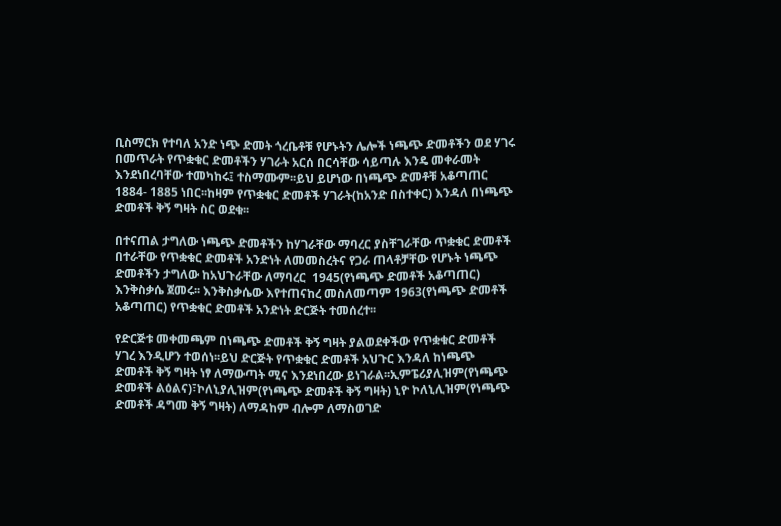ቢስማርክ የተባለ አንድ ነጭ ድመት ጎረቤቶቹ የሆኑትን ሌሎች ነጫጭ ድመቶችን ወደ ሃገሩ በመጥራት የጥቋቁር ድመቶችን ሃገራት አርሰ በርሳቸው ሳይጣሉ እንዴ መቀራመት እንደነበረባቸው ተመካከሩ፤ ተስማሙም፡፡ይህ ይሆነው በነጫጭ ድመቶቹ አቆጣጠር 1884- 1885 ነበር፡፡ከዛም የጥቋቁር ድመቶች ሃገራት(ከአንድ በስተቀር) እንዳለ በነጫጭ ድመቶች ቅኝ ግዛት ስር ወደቁ፡፡

በተናጠል ታግለው ነጫጭ ድመቶችን ከሃገራቸው ማባረር ያስቸገራቸው ጥቋቁር ድመቶች በተራቸው የጥቋቁር ድመቶች አንድነት ለመመስረትና የጋራ ጠላቶቻቸው የሆኑት ነጫጭ ድመቶችን ታግለው ከአህጉራቸው ለማባረር  1945(የነጫጭ ድመቶች አቆጣጠር)  እንቅስቃሴ ጀመሩ፡፡ እንቅስቃሴው እየተጠናከረ መስለመጣም 1963(የነጫጭ ድመቶች አቆጣጠር) የጥቋቁር ድመቶች አንድነት ድርጅት ተመሰረተ፡፡

የድርጅቱ መቀመጫም በነጫጭ ድመቶች ቅኝ ግዛት ያልወደቀችው የጥቋቁር ድመቶች ሃገረ እንዲሆን ተወሰነ፡፡ይህ ድርጅት የጥቋቁር ድመቶች አህጉር እንዳለ ከነጫጭ ድመቶች ቅኝ ግዛት ነፃ ለማውጣት ሚና እንደነበረው ይነገራል፡፡ኢምፔሪያሊዝም(የነጫጭ ድመቶች ልዕልና)፣ኮለኒያሊዝም(የነጫጭ ድመቶች ቅኝ ግዛት) ኒዮ ኮለኒሊዝም(የነጫጭ ድመቶች ዳግመ ቅኝ ግዛት) ለማዳከም ብሎም ለማስወገድ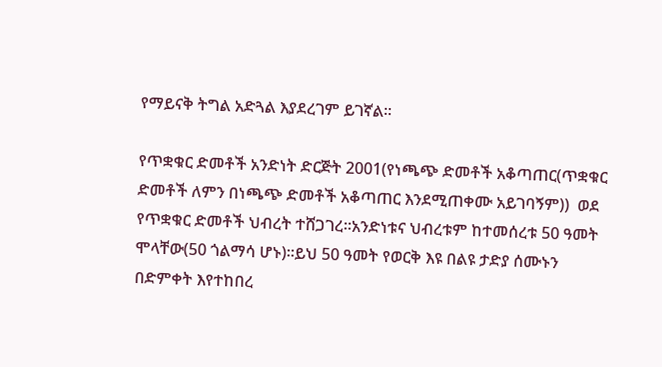የማይናቅ ትግል አድጓል እያደረገም ይገኛል፡፡

የጥቋቁር ድመቶች አንድነት ድርጅት 2001(የነጫጭ ድመቶች አቆጣጠር(ጥቋቁር ድመቶች ለምን በነጫጭ ድመቶች አቆጣጠር እንደሚጠቀሙ አይገባኝም))  ወደ የጥቋቁር ድመቶች ህብረት ተሸጋገረ፡፡አንድነቱና ህብረቱም ከተመሰረቱ 50 ዓመት ሞላቸው(50 ጎልማሳ ሆኑ)፡፡ይህ 50 ዓመት የወርቅ እዩ በልዩ ታድያ ሰሙኑን በድምቀት እየተከበረ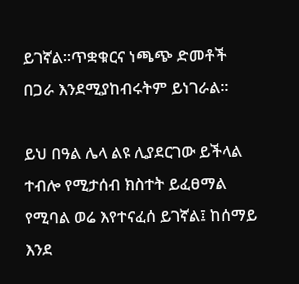ይገኛል፡፡ጥቋቁርና ነጫጭ ድመቶች በጋራ እንደሚያከብሩትም ይነገራል፡፡

ይህ በዓል ሌላ ልዩ ሊያደርገው ይችላል ተብሎ የሚታሰብ ክስተት ይፈፀማል የሚባል ወሬ እየተናፈሰ ይገኛል፤ ከሰማይ እንደ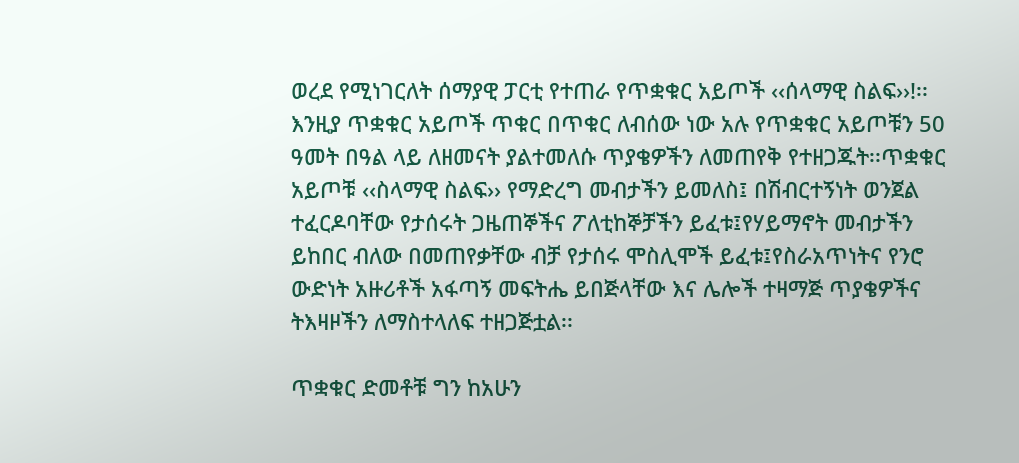ወረደ የሚነገርለት ሰማያዊ ፓርቲ የተጠራ የጥቋቁር አይጦች ‹‹ሰላማዊ ስልፍ››!፡፡እንዚያ ጥቋቁር አይጦች ጥቁር በጥቁር ለብሰው ነው አሉ የጥቋቁር አይጦቹን 50 ዓመት በዓል ላይ ለዘመናት ያልተመለሱ ጥያቄዎችን ለመጠየቅ የተዘጋጁት፡፡ጥቋቁር አይጦቹ ‹‹ስላማዊ ስልፍ›› የማድረግ መብታችን ይመለስ፤ በሽብርተኝነት ወንጀል ተፈርዶባቸው የታሰሩት ጋዜጠኞችና ፖለቲከኞቻችን ይፈቱ፤የሃይማኖት መብታችን ይከበር ብለው በመጠየቃቸው ብቻ የታሰሩ ሞስሊሞች ይፈቱ፤የስራአጥነትና የንሮ ውድነት አዙሪቶች አፋጣኝ መፍትሔ ይበጅላቸው እና ሌሎች ተዛማጅ ጥያቄዎችና ትእዛዞችን ለማስተላለፍ ተዘጋጅቷል፡፡

ጥቋቁር ድመቶቹ ግን ከአሁን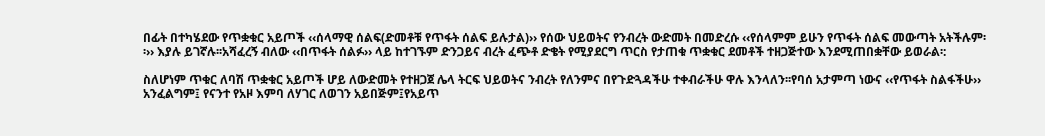በፊት በተካሄደው የጥቋቁር አይጦች ‹‹ሰላማዊ ሰልፍ(ድመቶቹ የጥፋት ሰልፍ ይሉታል)›› የሰው ህይወትና የንብረት ውድመት በመድረሱ ‹‹የሰላምም ይሁን የጥፋት ሰልፍ መውጣት አትችሉም፡፡›› እያሉ ይገኛሉ፡፡አሻፈረኝ ብለው ‹‹በጥፋት ሰልፉ›› ላይ ከተገኙም ድንጋይና ብረት ፈጭቶ ድቄት የሚያደርግ ጥርስ የታጠቁ ጥቋቁር ደመቶች ተዘጋጅተው እንደሚጠበቋቸው ይወራል፡:

ስለሆነም ጥቁር ለባሽ ጥቋቁር አይጦች ሆይ ለውድመት የተዘጋጀ ሌላ ትርፍ ህይወትና ንብረት የለንምና በየጉድጓዳችሁ ተቀብራችሁ ዋሉ እንላለን፡፡የባሰ አታምጣ ነውና ‹‹የጥፋት ስልፋችሁ›› አንፈልግም፤ የናንተ የአዞ እምባ ለሃገር ለወገን አይበጅም፤የአይጥ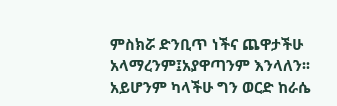ምስክሯ ድንቢጥ ነችና ጨዋታችሁ አላማረንም፤አያዋጣንም እንላለን፡፡አይሆንም ካላችሁ ግን ወርድ ከራሴ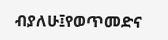ብያለሁ፤የወጥመድና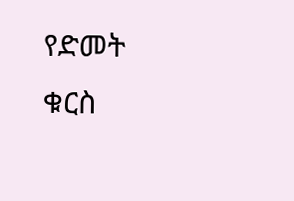የድመት ቁርስ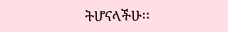ትሆናላችሁ፡፡